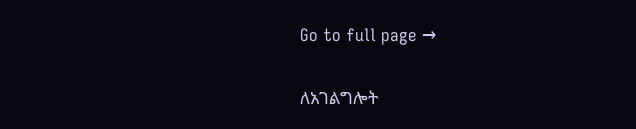Go to full page →

ለአገልግሎት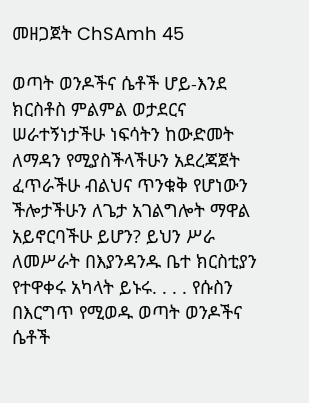መዘጋጀት ChSAmh 45

ወጣት ወንዶችና ሴቶች ሆይ-እንደ ክርስቶስ ምልምል ወታደርና ሠራተኝነታችሁ ነፍሳትን ከውድመት ለማዳን የሚያስችላችሁን አደረጃጀት ፈጥራችሁ ብልህና ጥንቁቅ የሆነውን ችሎታችሁን ለጌታ አገልግሎት ማዋል አይኖርባችሁ ይሆን? ይህን ሥራ ለመሥራት በእያንዳንዱ ቤተ ክርስቲያን የተዋቀሩ አካላት ይኑሩ. . . . የሱስን በእርግጥ የሚወዱ ወጣት ወንዶችና ሴቶች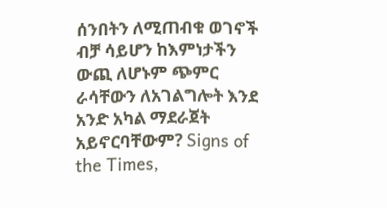ሰንበትን ለሚጠብቁ ወገኖች ብቻ ሳይሆን ከእምነታችን ውጪ ለሆኑም ጭምር ራሳቸውን ለአገልግሎት እንደ አንድ አካል ማደራጀት አይኖርባቸውም? Signs of the Times,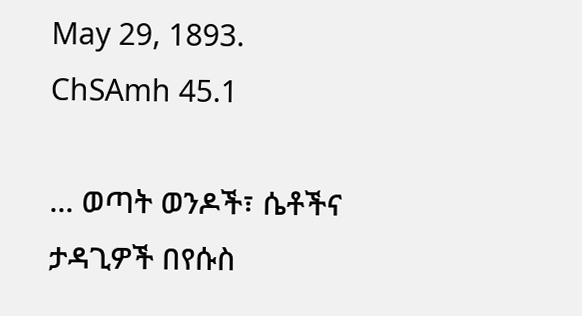May 29, 1893. ChSAmh 45.1

... ወጣት ወንዶች፣ ሴቶችና ታዳጊዎች በየሱስ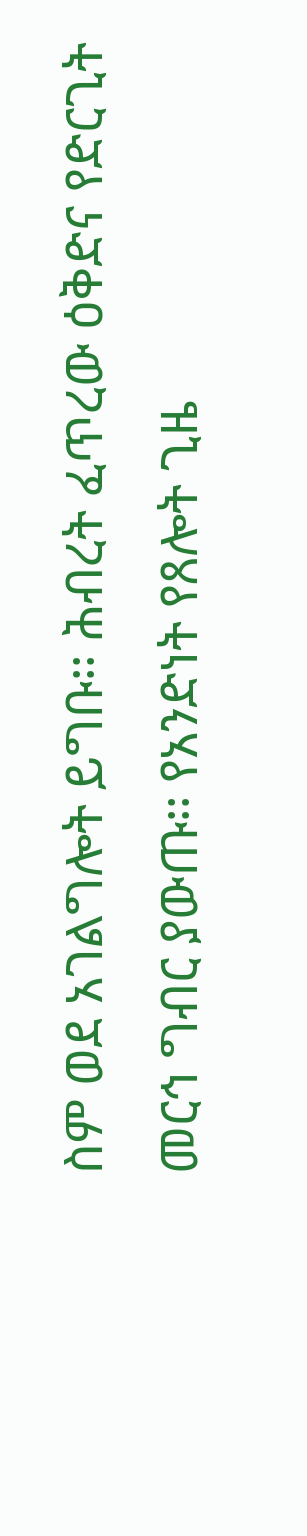ስም ወደ አገልግሎት ይግቡ፡፡ ሕብረት ፈጥረው ዕቅድና የድርጊት መርኅ ግብር ያውጡ፡፡ የአንድነት የጸሎት ጊዜ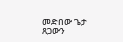መድበው ጌታ ጸጋውን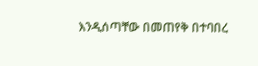እንዲሰጣቸው በመጠየቅ በተባበረ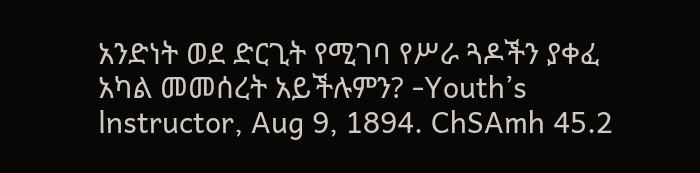አንድነት ወደ ድርጊት የሚገባ የሥራ ጓዶችን ያቀፈ አካል መመሰረት አይችሉምን? -Youth’s lnstructor, Aug 9, 1894. ChSAmh 45.2